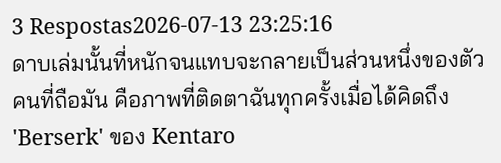3 Respostas2026-07-13 23:25:16
ดาบเล่มนั้นที่หนักจนแทบจะกลายเป็นส่วนหนึ่งของตัวคนที่ถือมัน คือภาพที่ติดตาฉันทุกครั้งเมื่อได้คิดถึง 'Berserk' ของ Kentaro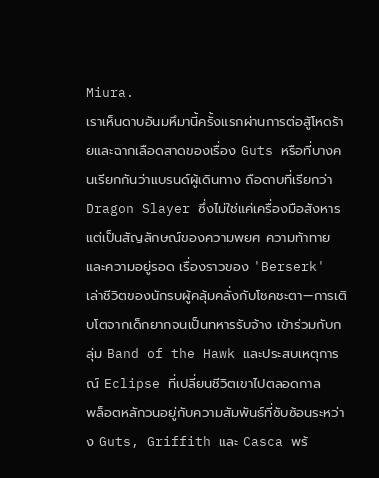Miura.
เราเห็นดาบอันมหึมานี้ครั้งแรกผ่านการต่อสู้โหดร้ายและฉากเลือดสาดของเรื่อง Guts หรือที่บางคนเรียกกันว่าแบรนด์ผู้เดินทาง ถือดาบที่เรียกว่า Dragon Slayer ซึ่งไม่ใช่แค่เครื่องมือสังหาร แต่เป็นสัญลักษณ์ของความพยศ ความท้าทาย และความอยู่รอด เรื่องราวของ 'Berserk' เล่าชีวิตของนักรบผู้คลุ้มคลั่งกับโชคชะตา—การเติบโตจากเด็กยากจนเป็นทหารรับจ้าง เข้าร่วมกับกลุ่ม Band of the Hawk และประสบเหตุการณ์ Eclipse ที่เปลี่ยนชีวิตเขาไปตลอดกาล
พล็อตหลักวนอยู่กับความสัมพันธ์ที่ซับซ้อนระหว่าง Guts, Griffith และ Casca พร้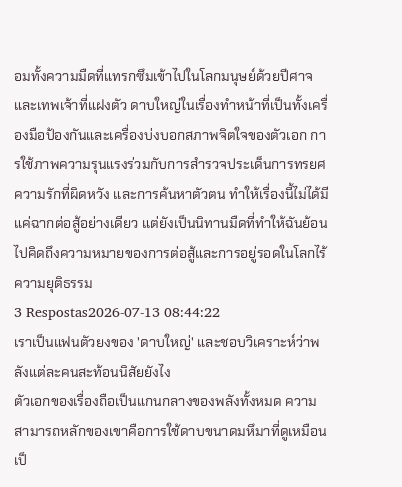อมทั้งความมืดที่แทรกซึมเข้าไปในโลกมนุษย์ด้วยปีศาจและเทพเจ้าที่แฝงตัว ดาบใหญ่ในเรื่องทำหน้าที่เป็นทั้งเครื่องมือป้องกันและเครื่องบ่งบอกสภาพจิตใจของตัวเอก การใช้ภาพความรุนแรงร่วมกับการสำรวจประเด็นการทรยศ ความรักที่ผิดหวัง และการค้นหาตัวตน ทำให้เรื่องนี้ไม่ได้มีแค่ฉากต่อสู้อย่างเดียว แต่ยังเป็นนิทานมืดที่ทำให้ฉันย้อนไปคิดถึงความหมายของการต่อสู้และการอยู่รอดในโลกไร้ความยุติธรรม
3 Respostas2026-07-13 08:44:22
เราเป็นแฟนตัวยงของ 'ดาบใหญ่' และชอบวิเคราะห์ว่าพลังแต่ละคนสะท้อนนิสัยยังไง
ตัวเอกของเรื่องถือเป็นแกนกลางของพลังทั้งหมด ความสามารถหลักของเขาคือการใช้ดาบขนาดมหึมาที่ดูเหมือนเป็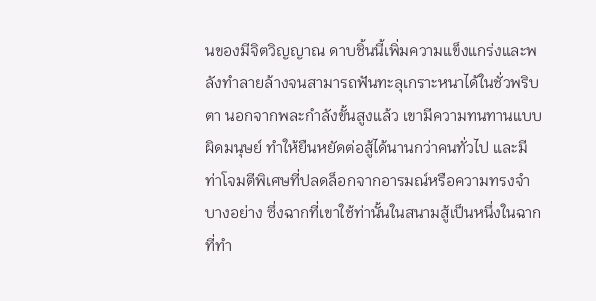นของมีจิตวิญญาณ ดาบชิ้นนี้เพิ่มความแข็งแกร่งและพลังทำลายล้างจนสามารถฟันทะลุเกราะหนาได้ในชั่วพริบตา นอกจากพละกำลังขั้นสูงแล้ว เขามีความทนทานแบบผิดมนุษย์ ทำให้ยืนหยัดต่อสู้ได้นานกว่าคนทั่วไป และมีท่าโจมตีพิเศษที่ปลดล็อกจากอารมณ์หรือความทรงจำบางอย่าง ซึ่งฉากที่เขาใช้ท่านั้นในสนามสู้เป็นหนึ่งในฉากที่ทำ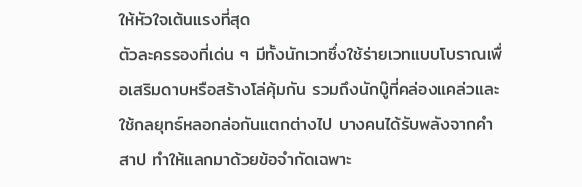ให้หัวใจเต้นแรงที่สุด
ตัวละครรองที่เด่น ๆ มีทั้งนักเวทซึ่งใช้ร่ายเวทแบบโบราณเพื่อเสริมดาบหรือสร้างโล่คุ้มกัน รวมถึงนักบู๊ที่คล่องแคล่วและใช้กลยุทธ์หลอกล่อกันแตกต่างไป บางคนได้รับพลังจากคำสาป ทำให้แลกมาด้วยข้อจำกัดเฉพาะ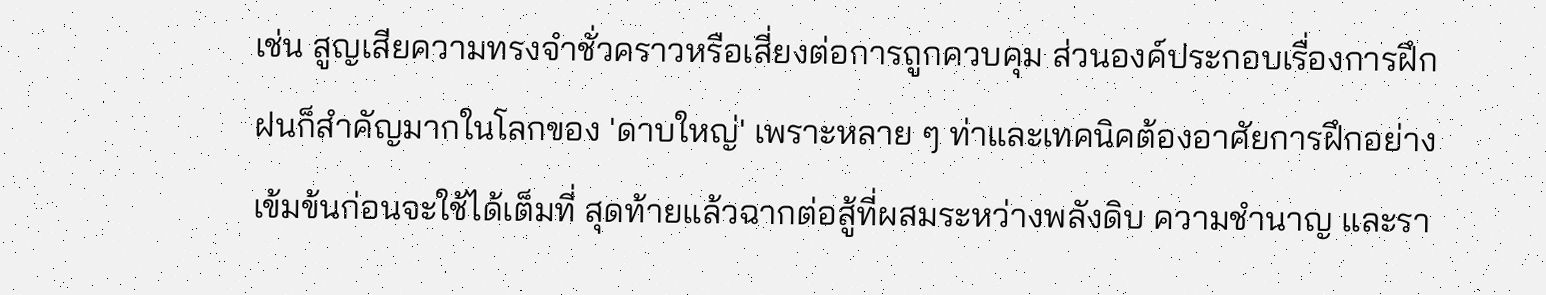เช่น สูญเสียความทรงจำชั่วคราวหรือเสี่ยงต่อการถูกควบคุม ส่วนองค์ประกอบเรื่องการฝึกฝนก็สำคัญมากในโลกของ 'ดาบใหญ่' เพราะหลาย ๆ ท่าและเทคนิคต้องอาศัยการฝึกอย่างเข้มข้นก่อนจะใช้ได้เต็มที่ สุดท้ายแล้วฉากต่อสู้ที่ผสมระหว่างพลังดิบ ความชำนาญ และรา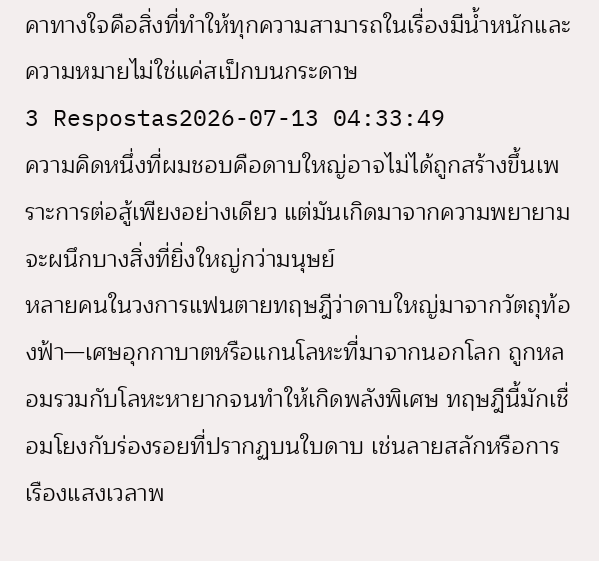คาทางใจคือสิ่งที่ทำให้ทุกความสามารถในเรื่องมีน้ำหนักและความหมายไม่ใช่แค่สเป็กบนกระดาษ
3 Respostas2026-07-13 04:33:49
ความคิดหนึ่งที่ผมชอบคือดาบใหญ่อาจไม่ได้ถูกสร้างขึ้นเพราะการต่อสู้เพียงอย่างเดียว แต่มันเกิดมาจากความพยายามจะผนึกบางสิ่งที่ยิ่งใหญ่กว่ามนุษย์
หลายคนในวงการแฟนตายทฤษฎีว่าดาบใหญ่มาจากวัตถุท้องฟ้า—เศษอุกกาบาตหรือแกนโลหะที่มาจากนอกโลก ถูกหลอมรวมกับโลหะหายากจนทำให้เกิดพลังพิเศษ ทฤษฎีนี้มักเชื่อมโยงกับร่องรอยที่ปรากฏบนใบดาบ เช่นลายสลักหรือการเรืองแสงเวลาพ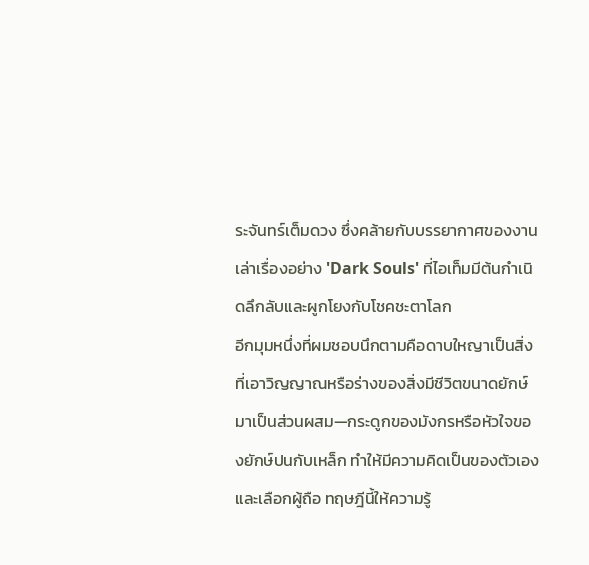ระจันทร์เต็มดวง ซึ่งคล้ายกับบรรยากาศของงานเล่าเรื่องอย่าง 'Dark Souls' ที่ไอเท็มมีต้นกำเนิดลึกลับและผูกโยงกับโชคชะตาโลก
อีกมุมหนึ่งที่ผมชอบนึกตามคือดาบใหญาเป็นสิ่งที่เอาวิญญาณหรือร่างของสิ่งมีชีวิตขนาดยักษ์มาเป็นส่วนผสม—กระดูกของมังกรหรือหัวใจของยักษ์ปนกับเหล็ก ทำให้มีความคิดเป็นของตัวเองและเลือกผู้ถือ ทฤษฎีนี้ให้ความรู้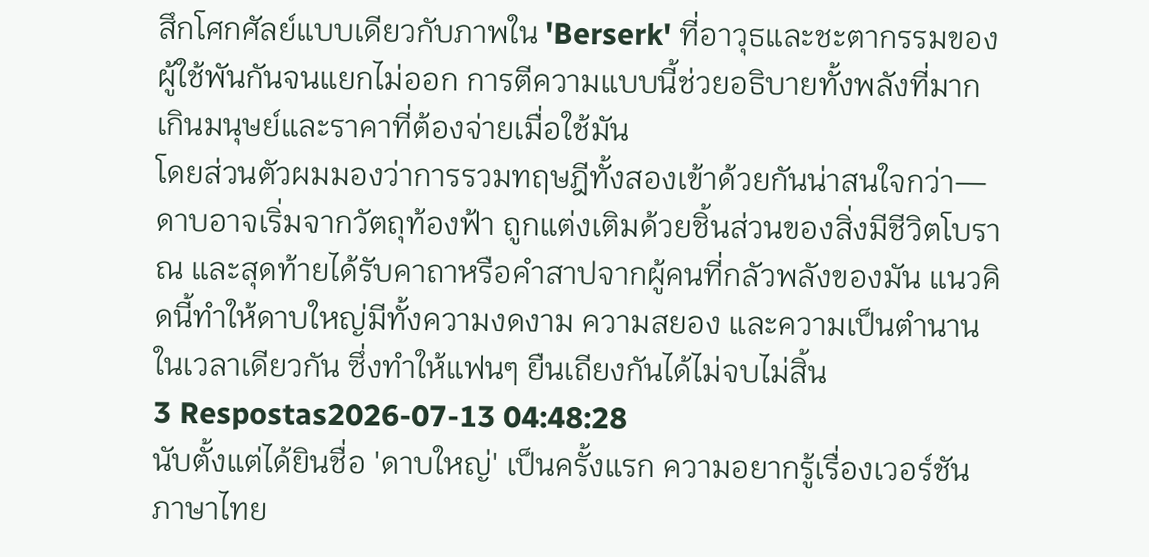สึกโศกศัลย์แบบเดียวกับภาพใน 'Berserk' ที่อาวุธและชะตากรรมของผู้ใช้พันกันจนแยกไม่ออก การตีความแบบนี้ช่วยอธิบายทั้งพลังที่มากเกินมนุษย์และราคาที่ต้องจ่ายเมื่อใช้มัน
โดยส่วนตัวผมมองว่าการรวมทฤษฎีทั้งสองเข้าด้วยกันน่าสนใจกว่า—ดาบอาจเริ่มจากวัตถุท้องฟ้า ถูกแต่งเติมด้วยชิ้นส่วนของสิ่งมีชีวิตโบราณ และสุดท้ายได้รับคาถาหรือคำสาปจากผู้คนที่กลัวพลังของมัน แนวคิดนี้ทำให้ดาบใหญ่มีทั้งความงดงาม ความสยอง และความเป็นตำนานในเวลาเดียวกัน ซึ่งทำให้แฟนๆ ยืนเถียงกันได้ไม่จบไม่สิ้น
3 Respostas2026-07-13 04:48:28
นับตั้งแต่ได้ยินชื่อ 'ดาบใหญ่' เป็นครั้งแรก ความอยากรู้เรื่องเวอร์ชันภาษาไทย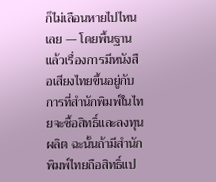ก็ไม่เลือนหายไปไหนเลย — โดยพื้นฐานแล้วเรื่องการมีหนังสือเสียงไทยขึ้นอยู่กับการที่สำนักพิมพ์ในไทยจะซื้อสิทธิ์และลงทุนผลิต ฉะนั้นถ้ามีสำนักพิมพ์ไทยถือสิทธิ์แป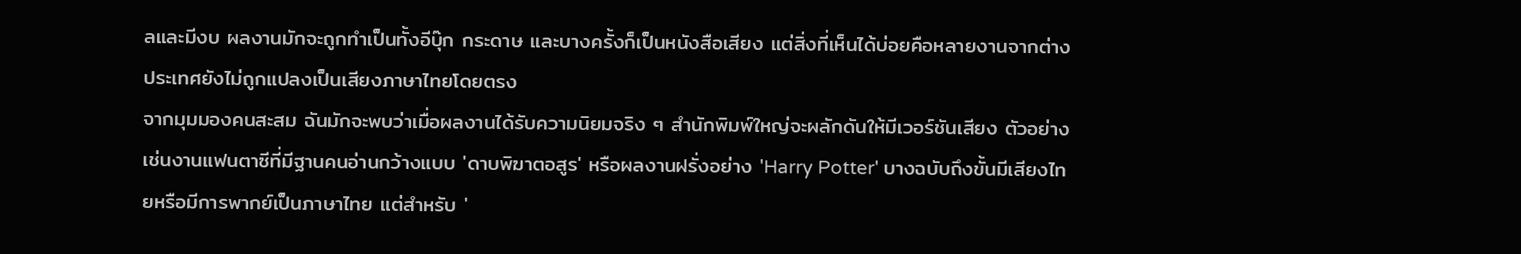ลและมีงบ ผลงานมักจะถูกทำเป็นทั้งอีบุ๊ก กระดาษ และบางครั้งก็เป็นหนังสือเสียง แต่สิ่งที่เห็นได้บ่อยคือหลายงานจากต่างประเทศยังไม่ถูกแปลงเป็นเสียงภาษาไทยโดยตรง
จากมุมมองคนสะสม ฉันมักจะพบว่าเมื่อผลงานได้รับความนิยมจริง ๆ สำนักพิมพ์ใหญ่จะผลักดันให้มีเวอร์ชันเสียง ตัวอย่างเช่นงานแฟนตาซีที่มีฐานคนอ่านกว้างแบบ 'ดาบพิฆาตอสูร' หรือผลงานฝรั่งอย่าง 'Harry Potter' บางฉบับถึงขั้นมีเสียงไทยหรือมีการพากย์เป็นภาษาไทย แต่สำหรับ '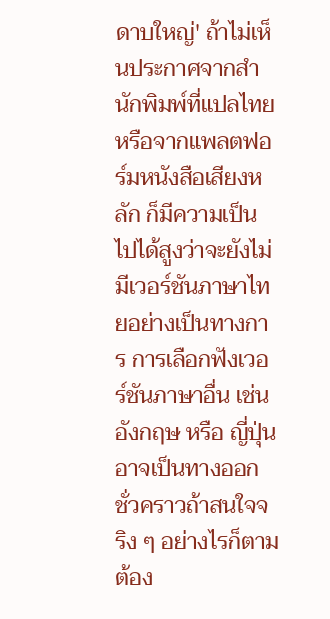ดาบใหญ่' ถ้าไม่เห็นประกาศจากสำนักพิมพ์ที่แปลไทยหรือจากแพลตฟอร์มหนังสือเสียงหลัก ก็มีความเป็นไปได้สูงว่าจะยังไม่มีเวอร์ชันภาษาไทยอย่างเป็นทางการ การเลือกฟังเวอร์ชันภาษาอื่น เช่น อังกฤษ หรือ ญี่ปุ่น อาจเป็นทางออกชั่วคราวถ้าสนใจจริง ๆ อย่างไรก็ตามต้อง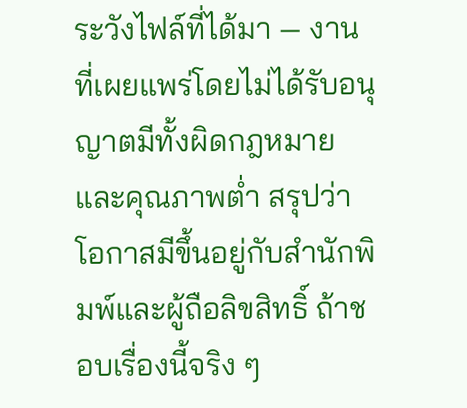ระวังไฟล์ที่ได้มา — งานที่เผยแพร่โดยไม่ได้รับอนุญาตมีทั้งผิดกฎหมายและคุณภาพต่ำ สรุปว่าโอกาสมีขึ้นอยู่กับสำนักพิมพ์และผู้ถือลิขสิทธิ์ ถ้าชอบเรื่องนี้จริง ๆ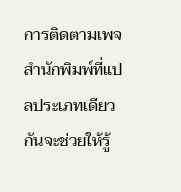การติดตามเพจสำนักพิมพ์ที่แปลประเภทเดียวกันจะช่วยให้รู้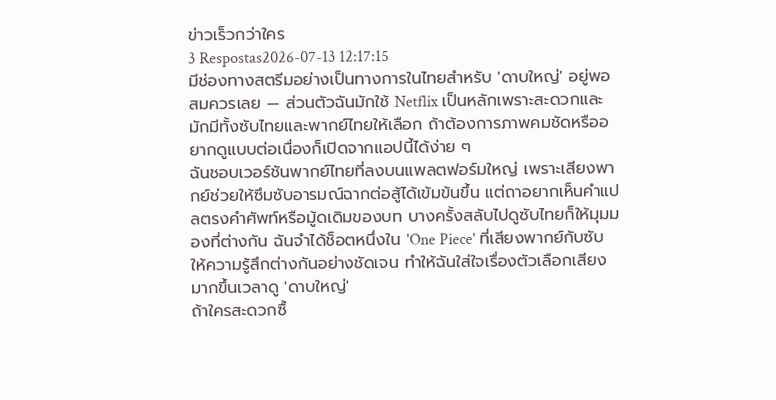ข่าวเร็วกว่าใคร
3 Respostas2026-07-13 12:17:15
มีช่องทางสตรีมอย่างเป็นทางการในไทยสำหรับ 'ดาบใหญ่' อยู่พอสมควรเลย — ส่วนตัวฉันมักใช้ Netflix เป็นหลักเพราะสะดวกและมักมีทั้งซับไทยและพากย์ไทยให้เลือก ถ้าต้องการภาพคมชัดหรืออยากดูแบบต่อเนื่องก็เปิดจากแอปนี้ได้ง่าย ๆ
ฉันชอบเวอร์ชันพากย์ไทยที่ลงบนแพลตฟอร์มใหญ่ เพราะเสียงพากย์ช่วยให้ซึมซับอารมณ์ฉากต่อสู้ได้เข้มข้นขึ้น แต่ถาอยากเห็นคำแปลตรงคำศัพท์หรือมู้ดเดิมของบท บางครั้งสลับไปดูซับไทยก็ให้มุมมองที่ต่างกัน ฉันจำได้ช็อตหนึ่งใน 'One Piece' ที่เสียงพากย์กับซับให้ความรู้สึกต่างกันอย่างชัดเจน ทำให้ฉันใส่ใจเรื่องตัวเลือกเสียงมากขึ้นเวลาดู 'ดาบใหญ่'
ถ้าใครสะดวกซื้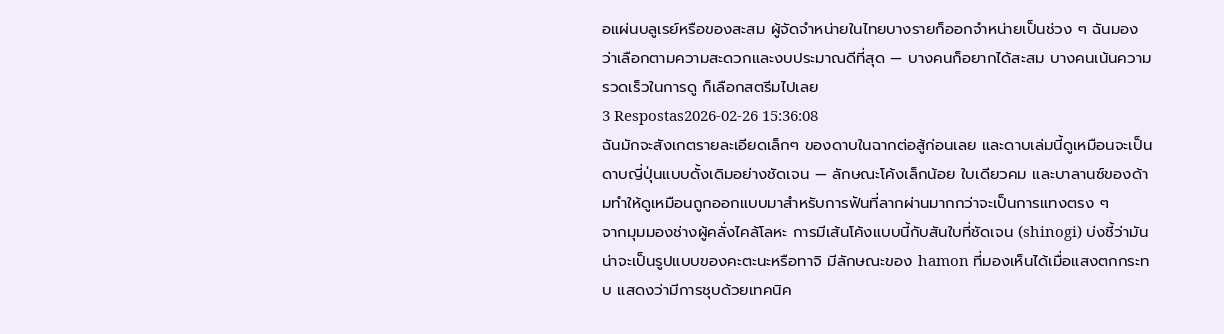อแผ่นบลูเรย์หรือของสะสม ผู้จัดจำหน่ายในไทยบางรายก็ออกจำหน่ายเป็นช่วง ๆ ฉันมองว่าเลือกตามความสะดวกและงบประมาณดีที่สุด — บางคนก็อยากได้สะสม บางคนเน้นความรวดเร็วในการดู ก็เลือกสตรีมไปเลย
3 Respostas2026-02-26 15:36:08
ฉันมักจะสังเกตรายละเอียดเล็กๆ ของดาบในฉากต่อสู้ก่อนเลย และดาบเล่มนี้ดูเหมือนจะเป็นดาบญี่ปุ่นแบบดั้งเดิมอย่างชัดเจน — ลักษณะโค้งเล็กน้อย ใบเดียวคม และบาลานซ์ของด้ามทำให้ดูเหมือนถูกออกแบบมาสำหรับการฟันที่ลากผ่านมากกว่าจะเป็นการแทงตรง ๆ
จากมุมมองช่างผู้คลั่งไคล้โลหะ การมีเส้นโค้งแบบนี้กับสันใบที่ชัดเจน (shinogi) บ่งชี้ว่ามันน่าจะเป็นรูปแบบของคะตะนะหรือทาจิ มีลักษณะของ hamon ที่มองเห็นได้เมื่อแสงตกกระทบ แสดงว่ามีการชุบด้วยเทคนิค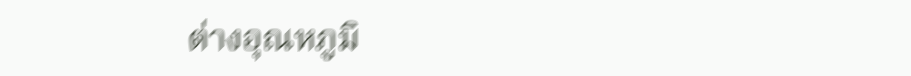ต่างอุณหภูมิ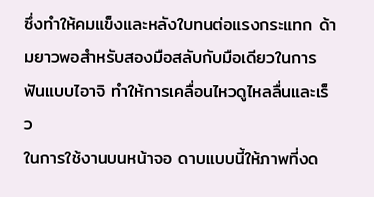ซึ่งทำให้คมแข็งและหลังใบทนต่อแรงกระแทก ด้ามยาวพอสำหรับสองมือสลับกับมือเดียวในการฟันแบบไอาจิ ทำให้การเคลื่อนไหวดูไหลลื่นและเร็ว
ในการใช้งานบนหน้าจอ ดาบแบบนี้ให้ภาพที่งด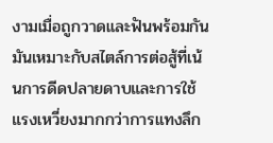งามเมื่อถูกวาดและฟันพร้อมกัน มันเหมาะกับสไตล์การต่อสู้ที่เน้นการดีดปลายดาบและการใช้แรงเหวี่ยงมากกว่าการแทงลึก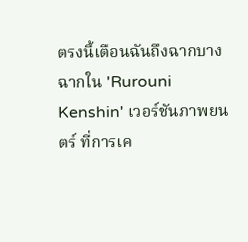ตรงนี้เตือนฉันถึงฉากบางฉากใน 'Rurouni Kenshin' เวอร์ชันภาพยนตร์ ที่การเค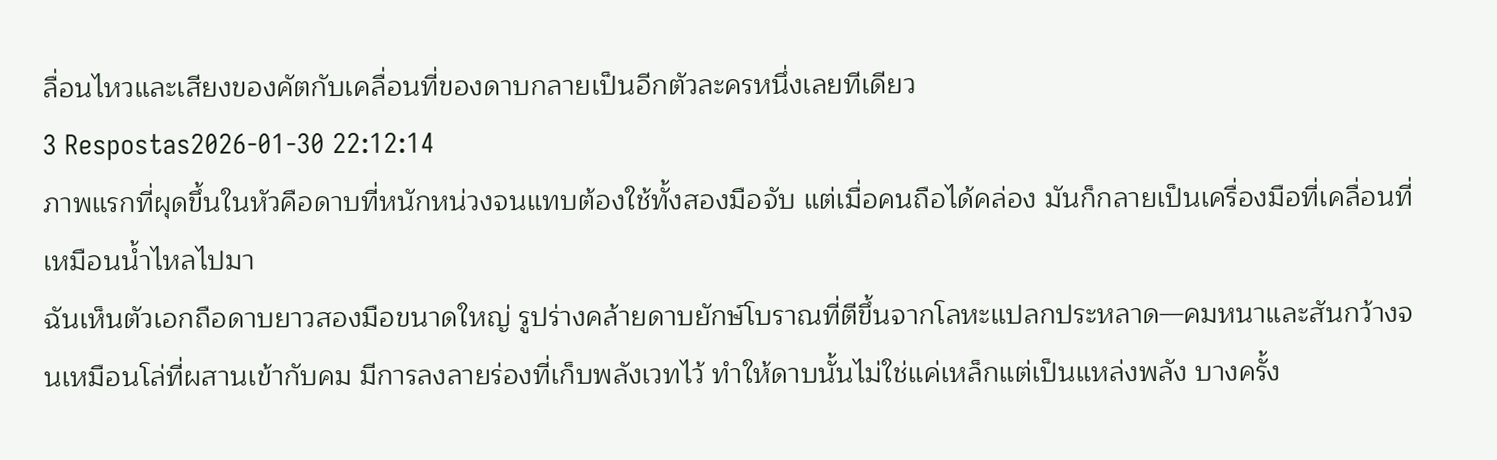ลื่อนไหวและเสียงของคัตกับเคลื่อนที่ของดาบกลายเป็นอีกตัวละครหนึ่งเลยทีเดียว
3 Respostas2026-01-30 22:12:14
ภาพแรกที่ผุดขึ้นในหัวคือดาบที่หนักหน่วงจนแทบต้องใช้ทั้งสองมือจับ แต่เมื่อคนถือได้คล่อง มันก็กลายเป็นเครื่องมือที่เคลื่อนที่เหมือนน้ำไหลไปมา
ฉันเห็นตัวเอกถือดาบยาวสองมือขนาดใหญ่ รูปร่างคล้ายดาบยักษ์โบราณที่ตีขึ้นจากโลหะแปลกประหลาด—คมหนาและสันกว้างจนเหมือนโล่ที่ผสานเข้ากับคม มีการลงลายร่องที่เก็บพลังเวทไว้ ทำให้ดาบนั้นไม่ใช่แค่เหล็กแต่เป็นแหล่งพลัง บางครั้ง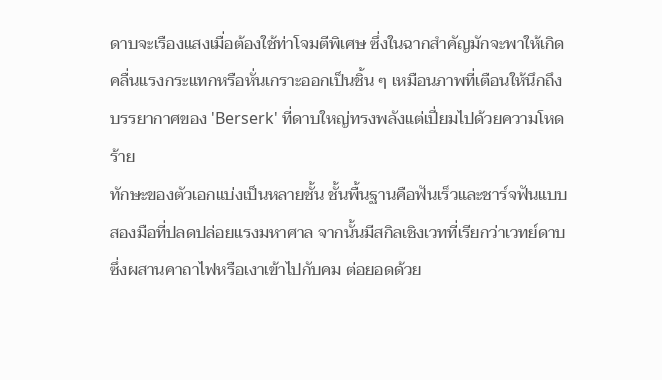ดาบจะเรืองแสงเมื่อต้องใช้ท่าโจมตีพิเศษ ซึ่งในฉากสำคัญมักจะพาให้เกิดคลื่นแรงกระแทกหรือหั่นเกราะออกเป็นชิ้น ๆ เหมือนภาพที่เตือนให้นึกถึงบรรยากาศของ 'Berserk' ที่ดาบใหญ่ทรงพลังแต่เปี่ยมไปด้วยความโหดร้าย
ทักษะของตัวเอกแบ่งเป็นหลายชั้น ชั้นพื้นฐานคือฟันเร็วและชาร์จฟันแบบสองมือที่ปลดปล่อยแรงมหาศาล จากนั้นมีสกิลเชิงเวทที่เรียกว่าเวทย์ดาบซึ่งผสานคาถาไฟหรือเงาเข้าไปกับคม ต่อยอดด้วย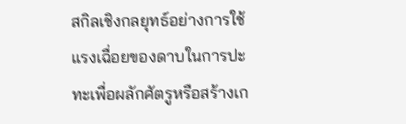สกิลเชิงกลยุทธ์อย่างการใช้แรงเฉื่อยของดาบในการปะทะเพื่อผลักศัตรูหรือสร้างเก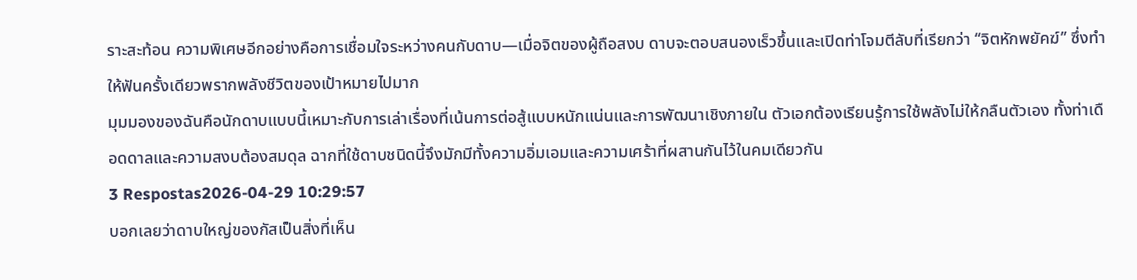ราะสะท้อน ความพิเศษอีกอย่างคือการเชื่อมใจระหว่างคนกับดาบ—เมื่อจิตของผู้ถือสงบ ดาบจะตอบสนองเร็วขึ้นและเปิดท่าโจมตีลับที่เรียกว่า ‘‘จิตหักพยัคฆ์’’ ซึ่งทำให้ฟันครั้งเดียวพรากพลังชีวิตของเป้าหมายไปมาก
มุมมองของฉันคือนักดาบแบบนี้เหมาะกับการเล่าเรื่องที่เน้นการต่อสู้แบบหนักแน่นและการพัฒนาเชิงภายใน ตัวเอกต้องเรียนรู้การใช้พลังไม่ให้กลืนตัวเอง ทั้งท่าเดือดดาลและความสงบต้องสมดุล ฉากที่ใช้ดาบชนิดนี้จึงมักมีทั้งความอิ่มเอมและความเศร้าที่ผสานกันไว้ในคมเดียวกัน
3 Respostas2026-04-29 10:29:57
บอกเลยว่าดาบใหญ่ของกัสเป็นสิ่งที่เห็น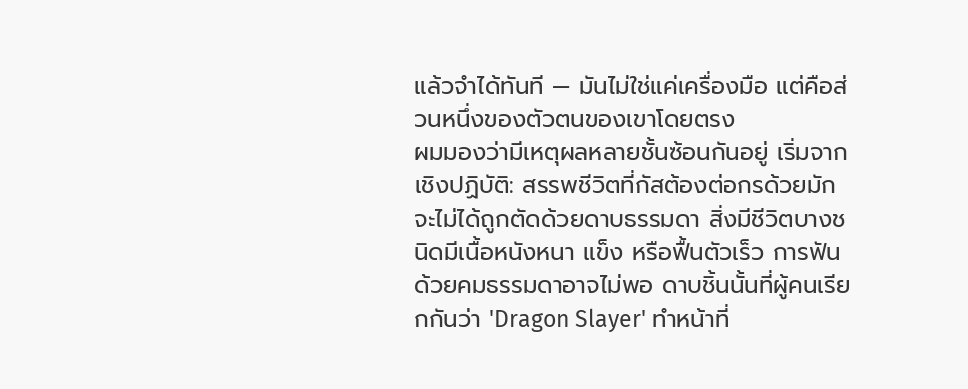แล้วจำได้ทันที — มันไม่ใช่แค่เครื่องมือ แต่คือส่วนหนึ่งของตัวตนของเขาโดยตรง
ผมมองว่ามีเหตุผลหลายชั้นซ้อนกันอยู่ เริ่มจากเชิงปฏิบัติ: สรรพชีวิตที่กัสต้องต่อกรด้วยมักจะไม่ได้ถูกตัดด้วยดาบธรรมดา สิ่งมีชีวิตบางชนิดมีเนื้อหนังหนา แข็ง หรือฟื้นตัวเร็ว การฟันด้วยคมธรรมดาอาจไม่พอ ดาบชิ้นนั้นที่ผู้คนเรียกกันว่า 'Dragon Slayer' ทำหน้าที่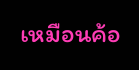เหมือนค้อ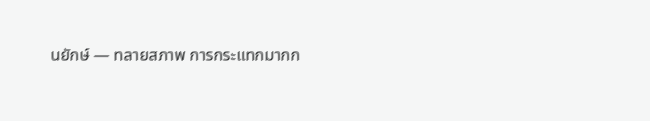นยักษ์ — ทลายสภาพ การกระแทกมากก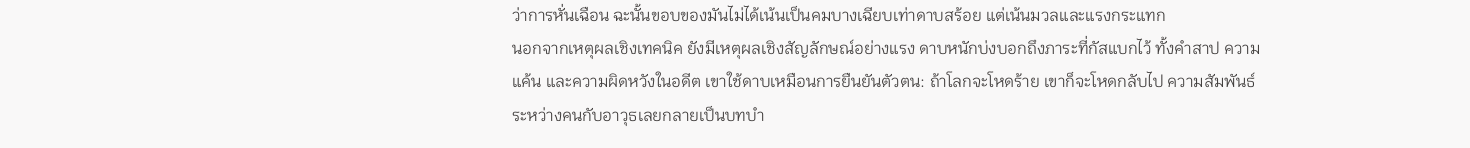ว่าการหั่นเฉือน ฉะนั้นขอบของมันไม่ได้เน้นเป็นคมบางเฉียบเท่าดาบสร้อย แต่เน้นมวลและแรงกระแทก
นอกจากเหตุผลเชิงเทคนิค ยังมีเหตุผลเชิงสัญลักษณ์อย่างแรง ดาบหนักบ่งบอกถึงภาระที่กัสแบกไว้ ทั้งคำสาป ความแค้น และความผิดหวังในอดีต เขาใช้ดาบเหมือนการยืนยันตัวตน: ถ้าโลกจะโหดร้าย เขาก็จะโหดกลับไป ความสัมพันธ์ระหว่างคนกับอาวุธเลยกลายเป็นบทบำ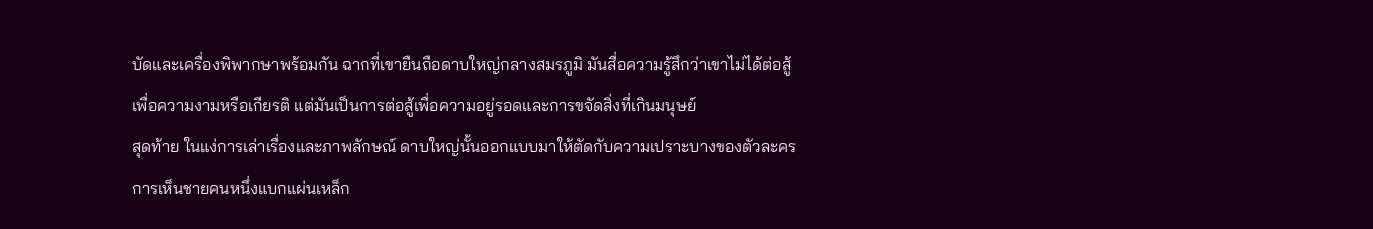บัดและเครื่องพิพากษาพร้อมกัน ฉากที่เขายืนถือดาบใหญ่กลางสมรภูมิ มันสื่อความรู้สึกว่าเขาไม่ได้ต่อสู้เพื่อความงามหรือเกียรติ แต่มันเป็นการต่อสู้เพื่อความอยู่รอดและการขจัดสิ่งที่เกินมนุษย์
สุดท้าย ในแง่การเล่าเรื่องและภาพลักษณ์ ดาบใหญ่นั้นออกแบบมาให้ตัดกับความเปราะบางของตัวละคร การเห็นชายคนหนึ่งแบกแผ่นเหล็ก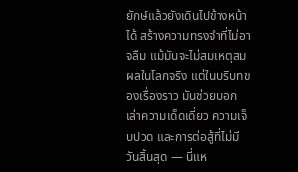ยักษ์แล้วยังเดินไปข้างหน้าได้ สร้างความทรงจำที่ไม่อาจลืม แม้มันจะไม่สมเหตุสมผลในโลกจริง แต่ในบริบทของเรื่องราว มันช่วยบอกเล่าความเด็ดเดี่ยว ความเจ็บปวด และการต่อสู้ที่ไม่มีวันสิ้นสุด — นี่แห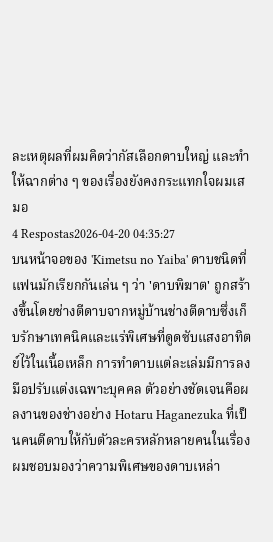ละเหตุผลที่ผมคิดว่ากัสเลือกดาบใหญ่ และทำให้ฉากต่าง ๆ ของเรื่องยังคงกระแทกใจผมเสมอ
4 Respostas2026-04-20 04:35:27
บนหน้าจอของ 'Kimetsu no Yaiba' ดาบชนิดที่แฟนมักเรียกกันเล่น ๆ ว่า 'ดาบพิฆาต' ถูกสร้างขึ้นโดยช่างตีดาบจากหมู่บ้านช่างตีดาบซึ่งเก็บรักษาเทคนิคและแร่พิเศษที่ดูดซับแสงอาทิตย์ไว้ในเนื้อเหล็ก การทำดาบแต่ละเล่มมีการลงมือปรับแต่งเฉพาะบุคคล ตัวอย่างชัดเจนคือผลงานของช่างอย่าง Hotaru Haganezuka ที่เป็นคนตีดาบให้กับตัวละครหลักหลายคนในเรื่อง
ผมชอบมองว่าความพิเศษของดาบเหล่า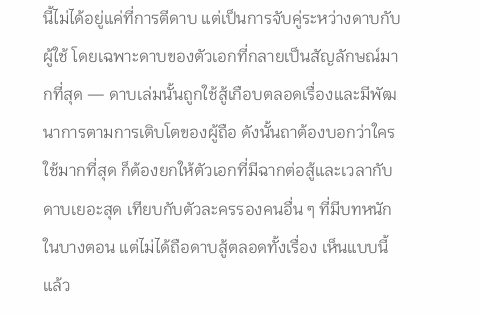นี้ไม่ได้อยู่แค่ที่การตีดาบ แต่เป็นการจับคู่ระหว่างดาบกับผู้ใช้ โดยเฉพาะดาบของตัวเอกที่กลายเป็นสัญลักษณ์มากที่สุด — ดาบเล่มนั้นถูกใช้สู้เกือบตลอดเรื่องและมีพัฒนาการตามการเติบโตของผู้ถือ ดังนั้นถาต้องบอกว่าใครใช้มากที่สุด ก็ต้องยกให้ตัวเอกที่มีฉากต่อสู้และเวลากับดาบเยอะสุด เทียบกับตัวละครรองคนอื่น ๆ ที่มีบทหนักในบางตอน แต่ไม่ได้ถือดาบสู้ตลอดทั้งเรื่อง เห็นแบบนี้แล้ว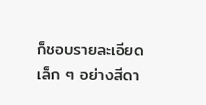ก็ชอบรายละเอียดเล็ก ๆ อย่างสีดา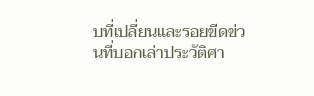บที่เปลี่ยนและรอยขีดข่วนที่บอกเล่าประวัติศา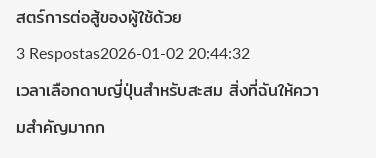สตร์การต่อสู้ของผู้ใช้ด้วย
3 Respostas2026-01-02 20:44:32
เวลาเลือกดาบญี่ปุ่นสำหรับสะสม สิ่งที่ฉันให้ความสำคัญมากก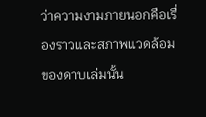ว่าความงามภายนอกคือเรื่องราวและสภาพแวดล้อมของดาบเล่มนั้น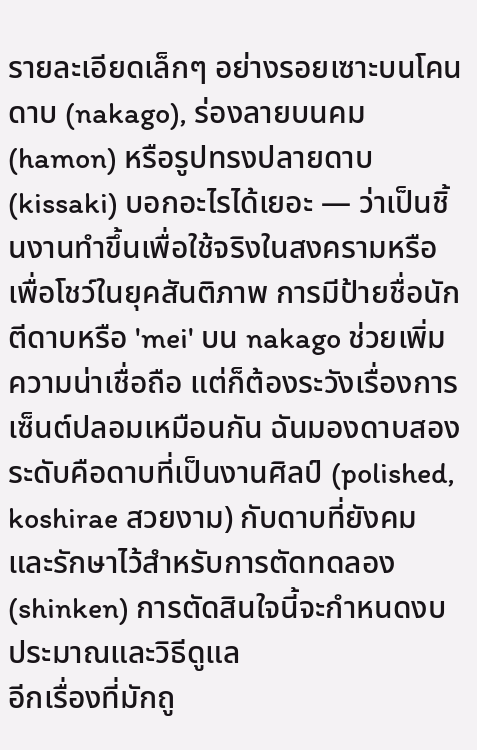รายละเอียดเล็กๆ อย่างรอยเซาะบนโคนดาบ (nakago), ร่องลายบนคม (hamon) หรือรูปทรงปลายดาบ (kissaki) บอกอะไรได้เยอะ — ว่าเป็นชิ้นงานทำขึ้นเพื่อใช้จริงในสงครามหรือเพื่อโชว์ในยุคสันติภาพ การมีป้ายชื่อนักตีดาบหรือ 'mei' บน nakago ช่วยเพิ่มความน่าเชื่อถือ แต่ก็ต้องระวังเรื่องการเซ็นต์ปลอมเหมือนกัน ฉันมองดาบสองระดับคือดาบที่เป็นงานศิลป์ (polished, koshirae สวยงาม) กับดาบที่ยังคมและรักษาไว้สำหรับการตัดทดลอง (shinken) การตัดสินใจนี้จะกำหนดงบประมาณและวิธีดูแล
อีกเรื่องที่มักถู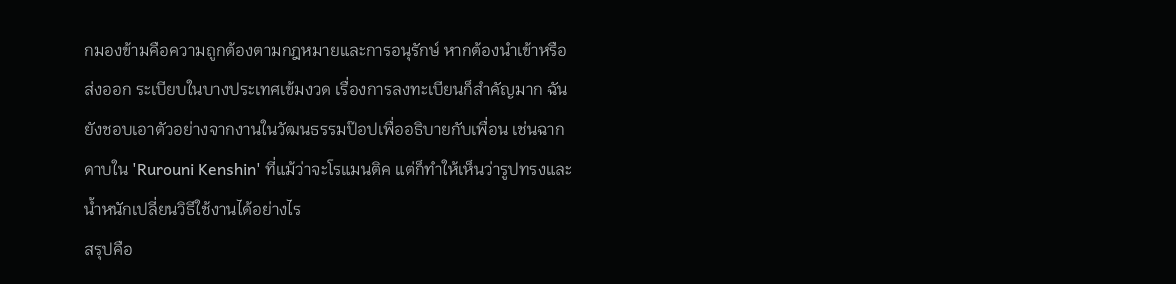กมองข้ามคือความถูกต้องตามกฎหมายและการอนุรักษ์ หากต้องนำเข้าหรือส่งออก ระเบียบในบางประเทศเข้มงวด เรื่องการลงทะเบียนก็สำคัญมาก ฉันยังชอบเอาตัวอย่างจากงานในวัฒนธรรมป๊อปเพื่ออธิบายกับเพื่อน เช่นฉากดาบใน 'Rurouni Kenshin' ที่แม้ว่าจะโรแมนติค แต่ก็ทำให้เห็นว่ารูปทรงและน้ำหนักเปลี่ยนวิธีใช้งานได้อย่างไร
สรุปคือ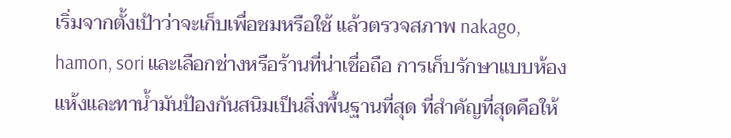เริ่มจากตั้งเป้าว่าจะเก็บเพื่อชมหรือใช้ แล้วตรวจสภาพ nakago, hamon, sori และเลือกช่างหรือร้านที่น่าเชื่อถือ การเก็บรักษาแบบห้องแห้งและทาน้ำมันป้องกันสนิมเป็นสิ่งพื้นฐานที่สุด ที่สำคัญที่สุดคือให้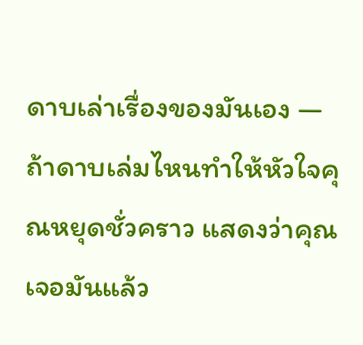ดาบเล่าเรื่องของมันเอง — ถ้าดาบเล่มไหนทำให้หัวใจคุณหยุดชั่วคราว แสดงว่าคุณเจอมันแล้ว